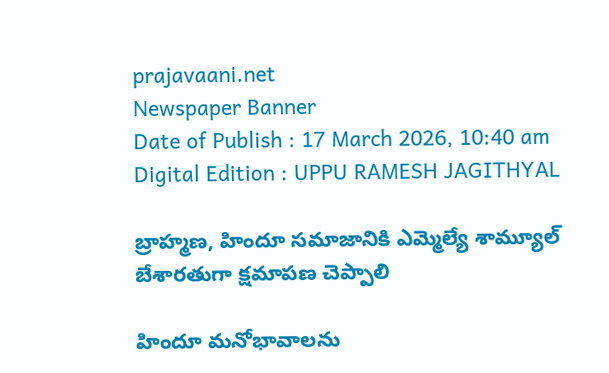prajavaani.net
Newspaper Banner
Date of Publish : 17 March 2026, 10:40 am Digital Edition : UPPU RAMESH JAGITHYAL

బ్రాహ్మణ, హిందూ సమాజానికి ఎమ్మెల్యే శామ్యూల్ బేశారతుగా క్షమాపణ చెప్పాలి

హిందూ మనోభావాలను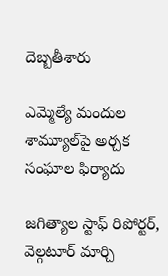దెబ్బతీశారు

ఎమ్మెల్యే మందుల శామ్యూల్‌పై అర్చక సంఘాల ఫిర్యాదు

జగిత్యాల స్టాఫ్ రిపోర్టర్, వెల్గటూర్ మార్చి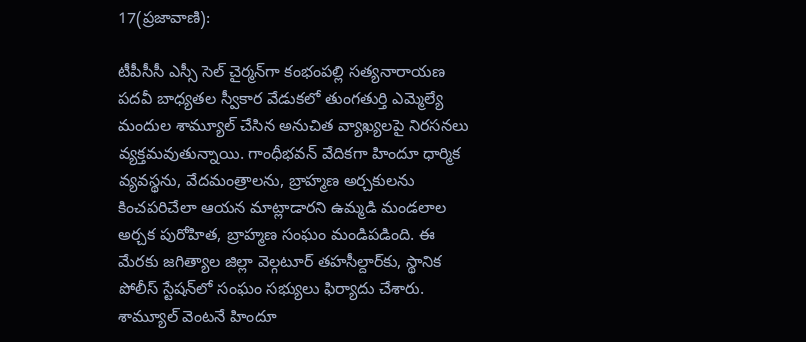17(ప్రజావాణి):

టీపీసీసీ ఎస్సీ సెల్ చైర్మన్‌గా కంభంపల్లి సత్యనారాయణ పదవీ బాధ్యతల స్వీకార వేడుకలో తుంగతుర్తి ఎమ్మెల్యే మందుల శామ్యూల్ చేసిన అనుచిత వ్యాఖ్యలపై నిరసనలు వ్యక్తమవుతున్నాయి. గాంధీభవన్ వేదికగా హిందూ ధార్మిక వ్యవస్థను, వేదమంత్రాలను, బ్రాహ్మణ అర్చకులను కించపరిచేలా ఆయన మాట్లాడారని ఉమ్మడి మండలాల అర్చక పురోహిత, బ్రాహ్మణ సంఘం మండిపడింది. ఈ మేరకు జగిత్యాల జిల్లా వెల్గటూర్ తహసీల్దార్‌కు, స్థానిక పోలీస్ స్టేషన్‌లో సంఘం సభ్యులు ఫిర్యాదు చేశారు. శామ్యూల్ వెంటనే హిందూ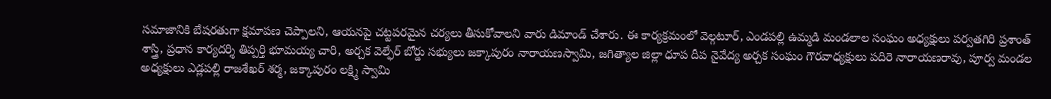సమాజానికి బేషరతుగా క్షమాపణ చెప్పాలని, ఆయనపై చట్టపరమైన చర్యలు తీసుకోవాలని వారు డిమాండ్ చేశారు. ఈ కార్యక్రమంలో వెల్గటూర్, ఎండపల్లి ఉమ్మడి మండలాల సంఘం అధ్యక్షులు పర్వతగిరి ప్రశాంత్ శాస్త్రి, ప్రధాన కార్యదర్శి తిప్పర్తి భూమయ్య చారి, అర్చక వెల్ఫేర్ బోర్డు సభ్యులు జక్కాపురం నారాయణస్వామి, జగిత్యాల జిల్లా ధూప దీప నైవేద్య అర్చక సంఘం గౌరవాధ్యక్షులు పదిరె నారాయణరావు, పూర్వ మండల అధ్యక్షులు ఎడ్లపల్లి రాజశేఖర్ శర్మ, జక్కాపురం లక్ష్మి స్వామి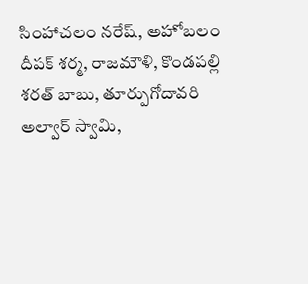సింహాచలం నరేష్, అహోబలం దీపక్ శర్మ, రాజమౌళి, కొండపల్లి శరత్ బాబు, తూర్పుగోదావరి అల్వార్ స్వామి,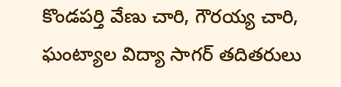కొండపర్తి వేణు చారి, గౌరయ్య చారి, ఘంట్యాల విద్యా సాగర్ తదితరులు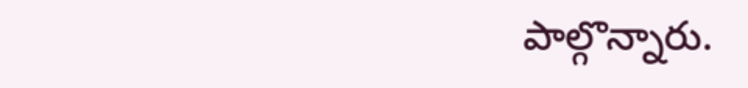పాల్గొన్నారు.